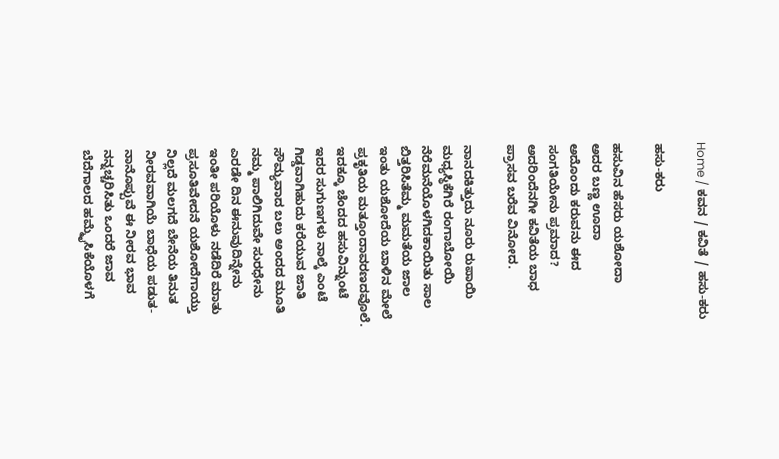Home / ಕವನ / ಕವಿತೆ / ಹಸು-ಕರು

ಹಸು-ಕರು

ಹಸುವಿನ ಹೆಸರು ಯಶೋದಾ
ಅದರ ಬಣ್ಣ ಊದಾ
ಅದೊಂದು ಕರುವನು ಈದ
ಸಂಗತಿಯೇನು ಪ್ರಮಾದ?
ಅದರಿಂದೆನಗೀ ಕವಿತೆಯ ಬಾಧ
ಪ್ರಾಸವ ಬರೆವ ವಿನೋದ.

ನಾನದಕಿತ್ತುದು ನೂರು ರುಪಾಯಿ
ಮಧ್ಯಸ್ಥಿಕೆಗಿರೆ ರಂಗಾಬೋಯಿ
ನೆರೆಮನೆಯೊಳಗಿದಕಾಯಿತು ಸಾಲ
ಬಿತ್ತರಿಸಿತೆಮ್ಮ ಮಮತೆಯ ಜಾಲ
ಇಂತು ಯಶೋದೆಯ ಬಾಳಿನ ಮೇಲೆ
ಪ್ರಕೃತಿಯ ಮತ್ತೂಂದಾವರಣದವೊಲೆ.
ಇದಕ್ಕೂ ಚೆಂದದ ಹಸುವಿನ್ನುಂಟೆ
ಇದರ ಸುಗುಣಗಳು ನಾಲ್ಕೆ ಎಂಟೆ
ಗಿಡ್ಡವಾಗಿಹುದು ಕರೆಯುವ ಜಾತಿ
ಸೌಮ್ಯವಾದ ಬಲು ಅಂದದ ಮೂತಿ
ನಮ್ಮ ಪಾಲಿಗಿದುವೇ ಸುರಧೇನು
ಎರಡೇ ದಿನ ಈನುವುದಿನ್ನೇನು
ಇಂತೀ ಪರಿಯೊಳು ನಡೆದಿರೆ ಮಾತು
ಪ್ರಸೂತಿವೇದನೆ ಯಶೋದೆಗಾಯ್ತು
ನಿಲ್ಲದೆ ಮಲಗದೆ ಬೇನೆಯ ತಿನುತ
ನೀರವವಾಗಿಯೆ ಬಾಧೆಯ ಪಡುತ-
ನಾನೊಪ್ಪುವೆ ಈ ನೀರವ ಭಾವ
ನನ್ನಚ್ಚರಿಸಿತು ಒಂದರೆ ಜಾವ
ಬೆದೆಗಾಲದ ಹಮ್ಮೈಸಿಕೆಯೊಳಗೆ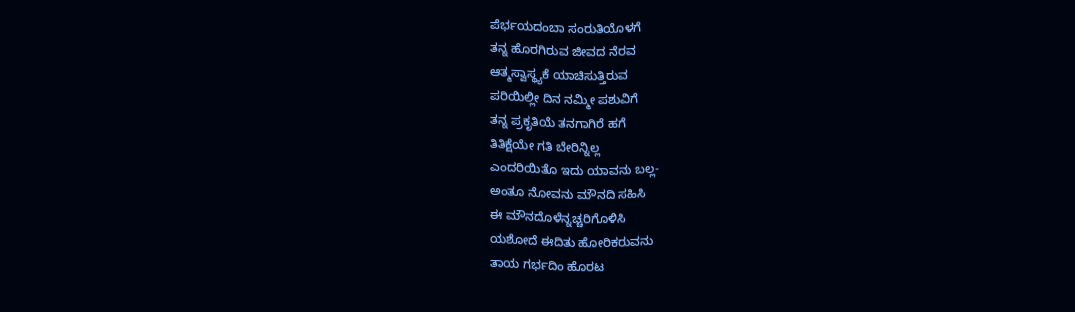ಪೆರ್ಭಯದಂಬಾ ಸಂರುತಿಯೊಳಗೆ
ತನ್ನ ಹೊರಗಿರುವ ಜೀವದ ನೆರವ
ಆತ್ಮಸ್ವಾಸ್ಥ್ಯಕೆ ಯಾಚಿಸುತ್ತಿರುವ
ಪರಿಯಿಲ್ಲೀ ದಿನ ನಮ್ಮೀ ಪಶುವಿಗೆ
ತನ್ನ ಪ್ರಕೃತಿಯೆ ತನಗಾಗಿರೆ ಹಗೆ
ತಿತಿಕ್ಷೆಯೇ ಗತಿ ಬೇರಿನ್ನಿಲ್ಲ
ಎಂದರಿಯಿತೊ ಇದು ಯಾವನು ಬಲ್ಲ-
ಅಂತೂ ನೋವನು ಮೌನದಿ ಸಹಿಸಿ
ಈ ಮೌನದೊಳೆನ್ನಚ್ಚರಿಗೊಳಿಸಿ
ಯಶೋದೆ ಈದಿತು ಹೋರಿಕರುವನು
ತಾಯ ಗರ್ಭದಿಂ ಹೊರಟ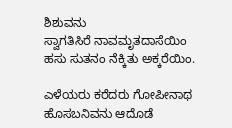ಶಿಶುವನು
ಸ್ವಾಗತಿಸಿರೆ ನಾವಮೃತದಾಸೆಯಿಂ
ಹಸು ಸುತನಂ ನೆಕ್ಕಿತು ಅಕ್ಕರೆಯಿಂ.

ಎಳೆಯರು ಕರೆದರು ಗೋಪೀನಾಥ
ಹೊಸಬನಿವನು ಆದೊಡೆ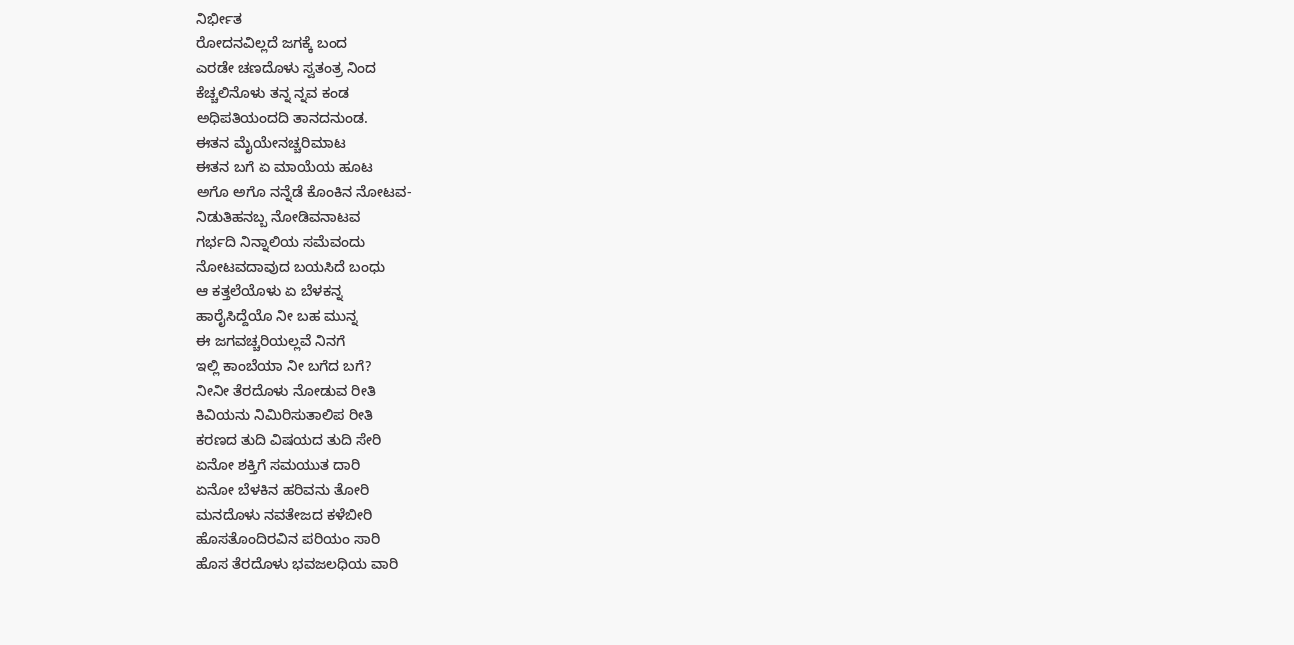ನಿರ್ಭೀತ
ರೋದನವಿಲ್ಲದೆ ಜಗಕ್ಕೆ ಬಂದ
ಎರಡೇ ಚಣದೊಳು ಸ್ವತಂತ್ರ ನಿಂದ
ಕೆಚ್ಚಲಿನೊಳು ತನ್ನ ನ್ನವ ಕಂಡ
ಅಧಿಪತಿಯಂದದಿ ತಾನದನುಂಡ.
ಈತನ ಮೈಯೇನಚ್ಚರಿಮಾಟ
ಈತನ ಬಗೆ ಏ ಮಾಯೆಯ ಹೂಟ
ಅಗೊ ಅಗೊ ನನ್ನೆಡೆ ಕೊಂಕಿನ ನೋಟವ-
ನಿಡುತಿಹನಬ್ಬ ನೋಡಿವನಾಟವ
ಗರ್ಭದಿ ನಿನ್ನಾಲಿಯ ಸಮೆವಂದು
ನೋಟವದಾವುದ ಬಯಸಿದೆ ಬಂಧು
ಆ ಕತ್ತಲೆಯೊಳು ಏ ಬೆಳಕನ್ನ
ಹಾರೈಸಿದ್ದೆಯೊ ನೀ ಬಹ ಮುನ್ನ
ಈ ಜಗವಚ್ಚರಿಯಲ್ಲವೆ ನಿನಗೆ
ಇಲ್ಲಿ ಕಾಂಬೆಯಾ ನೀ ಬಗೆದ ಬಗೆ?
ನೀನೀ ತೆರದೊಳು ನೋಡುವ ರೀತಿ
ಕಿವಿಯನು ನಿಮಿರಿಸುತಾಲಿಪ ರೀತಿ
ಕರಣದ ತುದಿ ವಿಷಯದ ತುದಿ ಸೇರಿ
ಏನೋ ಶಕ್ತಿಗೆ ಸಮಯುತ ದಾರಿ
ಏನೋ ಬೆಳಕಿನ ಹರಿವನು ತೋರಿ
ಮನದೊಳು ನವತೇಜದ ಕಳೆಬೀರಿ
ಹೊಸತೊಂದಿರವಿನ ಪರಿಯಂ ಸಾರಿ
ಹೊಸ ತೆರದೊಳು ಭವಜಲಧಿಯ ವಾರಿ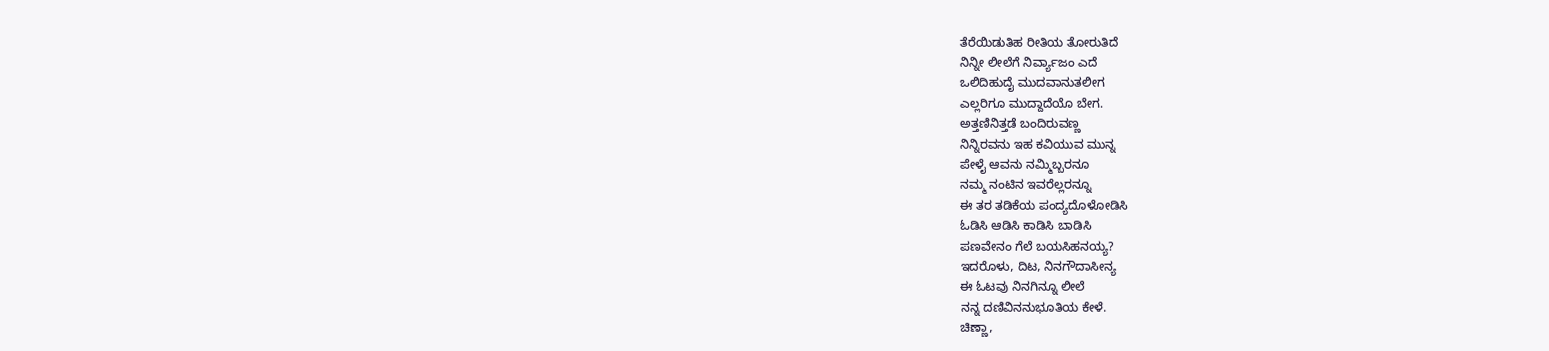ತೆರೆಯಿಡುತಿಹ ರೀತಿಯ ತೋರುತಿದೆ
ನಿನ್ನೀ ಲೀಲೆಗೆ ನಿರ್ವ್ಯಾಜಂ ಎದೆ
ಒಲಿದಿಹುದೈ ಮುದವಾನುತಲೀಗ
ಎಲ್ಲರಿಗೂ ಮುದ್ದಾದೆಯೊ ಬೇಗ.
ಅತ್ತಣಿನಿತ್ತಡೆ ಬಂದಿರುವಣ್ಣ
ನಿನ್ನಿರವನು ಇಹ ಕವಿಯುವ ಮುನ್ನ
ಪೇಳೈ ಆವನು ನಮ್ಮಿಬ್ಬರನೂ
ನಮ್ಮ ನಂಟಿನ ಇವರೆಲ್ಲರನ್ನೂ
ಈ ತರ ತಡಿಕೆಯ ಪಂದ್ಯದೊಳೋಡಿಸಿ
ಓಡಿಸಿ ಆಡಿಸಿ ಕಾಡಿಸಿ ಬಾಡಿಸಿ
ಪಣವೇನಂ ಗೆಲೆ ಬಯಸಿಹನಯ್ಯ?
ಇದರೊಳು, ದಿಟ, ನಿನಗೌದಾಸೀನ್ಯ
ಈ ಓಟವು ನಿನಗಿನ್ನೂ ಲೀಲೆ
ನನ್ನ ದಣಿವಿನನುಭೂತಿಯ ಕೇಳೆ.
ಚಿಣ್ಣಾ,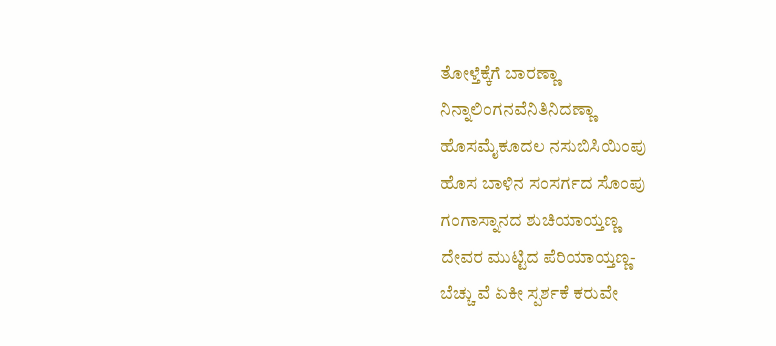ತೋಳ್ತೆಕ್ಕೆಗೆ ಬಾರಣ್ಣಾ
ನಿನ್ನಾಲಿಂಗನವೆನಿತಿನಿದಣ್ಣಾ
ಹೊಸಮೈಕೂದಲ ನಸುಬಿಸಿಯಿಂಪು
ಹೊಸ ಬಾಳಿನ ಸಂಸರ್ಗದ ಸೊಂಪು
ಗಂಗಾಸ್ನಾನದ ಶುಚಿಯಾಯ್ತಣ್ಣ
ದೇವರ ಮುಟ್ಟಿದ ಪೆರಿಯಾಯ್ತಣ್ಣ-
ಬೆಚ್ಚು ವೆ ಏಕೀ ಸ್ಪರ್ಶಕೆ ಕರುವೇ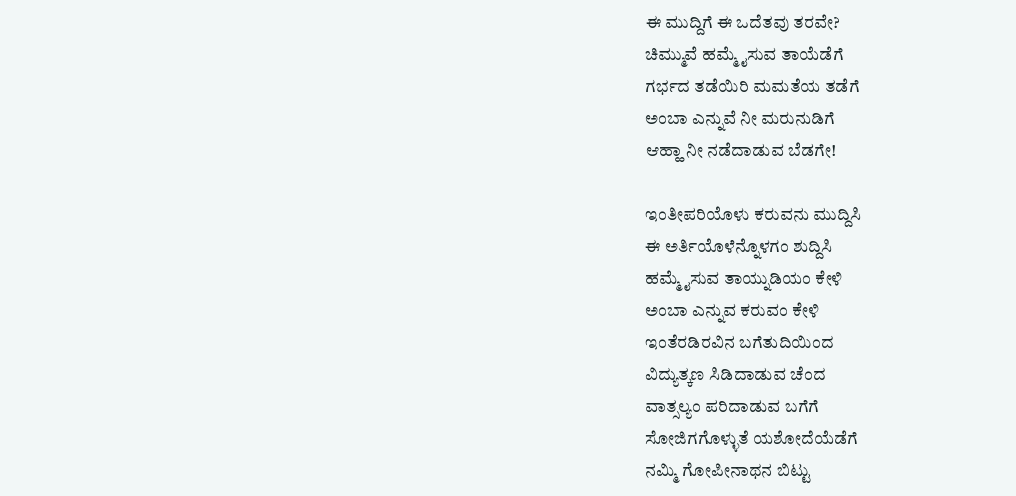ಈ ಮುದ್ದಿಗೆ ಈ ಒದೆತವು ತರವೇ?
ಚಿಮ್ಮುವೆ ಹಮ್ಮೈಸುವ ತಾಯೆಡೆಗೆ
ಗರ್ಭದ ತಡೆಯಿರಿ ಮಮತೆಯ ತಡೆಗೆ
ಅಂಬಾ ಎನ್ನುವೆ ನೀ ಮರುನುಡಿಗೆ
ಆಹ್ಹಾ ನೀ ನಡೆದಾಡುವ ಬೆಡಗೇ!

ಇಂತೀಪರಿಯೊಳು ಕರುವನು ಮುದ್ದಿಸಿ
ಈ ಅರ್ತಿಯೊಳೆನ್ನೊಳಗಂ ಶುದ್ದಿಸಿ
ಹಮ್ಮೈಸುವ ತಾಯ್ನುಡಿಯಂ ಕೇಳಿ
ಅಂಬಾ ಎನ್ನುವ ಕರುವಂ ಕೇಳಿ
ಇಂತೆರಡಿರವಿನ ಬಗೆತುದಿಯಿಂದ
ವಿದ್ಯುತ್ಕಣ ಸಿಡಿದಾಡುವ ಚೆಂದ
ವಾತ್ಸಲ್ಯಂ ಪರಿದಾಡುವ ಬಗೆಗೆ
ಸೋಜಿಗಗೊಳ್ಳುತೆ ಯಶೋದೆಯೆಡೆಗೆ
ನಮ್ಮಿ ಗೋಪೀನಾಥನ ಬಿಟ್ಟು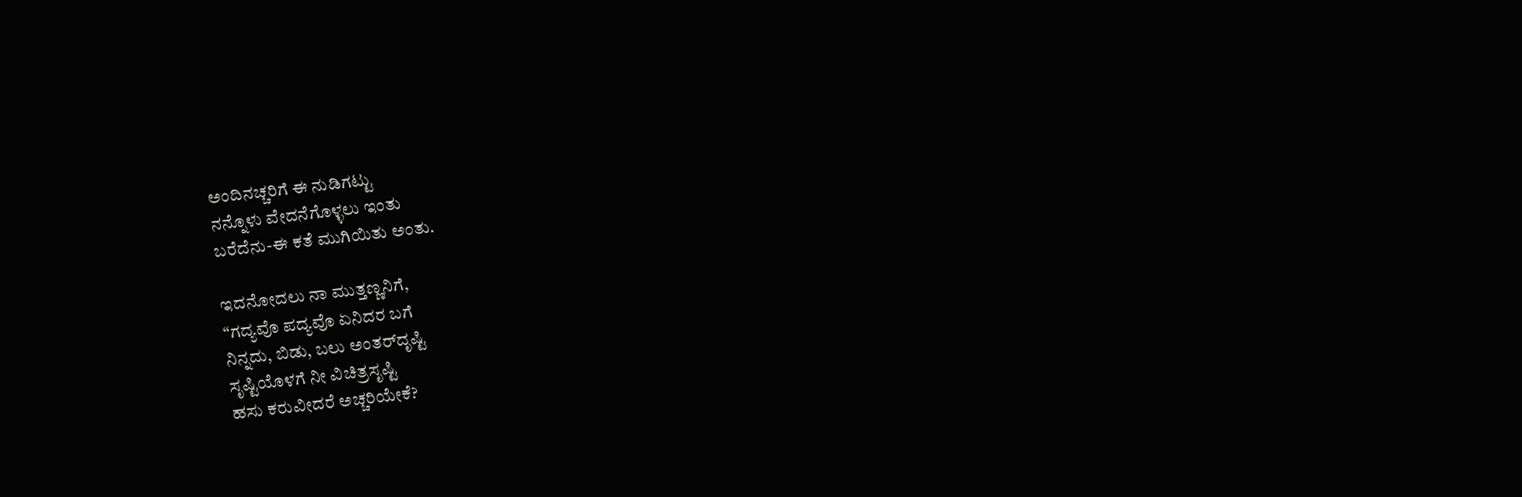ಅಂದಿನಚ್ಚರಿಗೆ ಈ ನುಡಿಗಟ್ಟು
ನನ್ನೊಳು ವೇದನೆಗೊಳ್ಳಲು ಇಂತು
ಬರೆದೆನು-ಈ ಕತೆ ಮುಗಿಯಿತು ಅಂತು.

ಇದನೋದಲು ನಾ ಮುತ್ತಣ್ಣನಿಗೆ,
“ಗದ್ಯವೊ ಪದ್ಯವೊ ಏನಿದರ ಬಗೆ
ನಿನ್ನದು, ಬಿಡು, ಬಲು ಅಂತರ್‌ದೃಷ್ಟಿ
ಸೃಷ್ಟಿಯೊಳಗೆ ನೀ ವಿಚಿತ್ರಸೃಷ್ಟಿ
ಹಸು ಕರುವೀದರೆ ಅಚ್ಚರಿಯೇಕೆ?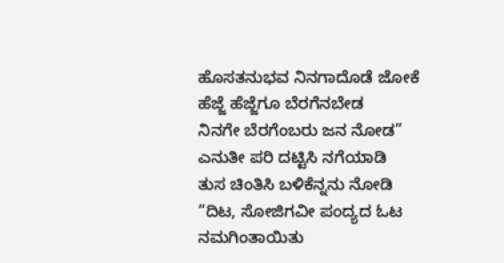ಹೊಸತನುಭವ ನಿನಗಾದೊಡೆ ಜೋಕೆ
ಹೆಜ್ಜೆ ಹೆಜ್ಜೆಗೂ ಬೆರಗೆನಬೇಡ
ನಿನಗೇ ಬೆರಗೆಂಬರು ಜನ ನೋಡ”
ಎನುತೀ ಪರಿ ದಟ್ಟಿಸಿ ನಗೆಯಾಡಿ
ತುಸ ಚಿಂತಿಸಿ ಬಳಿಕೆನ್ನನು ನೋಡಿ
“ದಿಟ, ಸೋಜಿಗವೀ ಪಂದ್ಯದ ಓಟ
ನಮಗಿಂತಾಯಿತು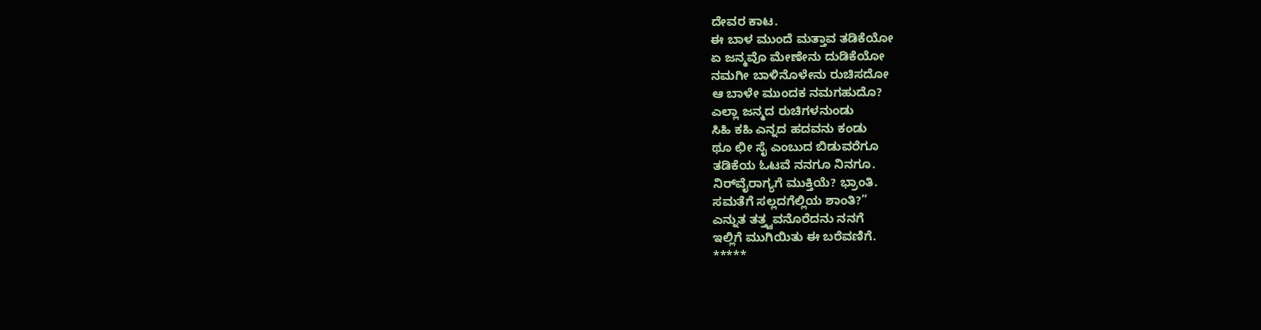ದೇವರ ಕಾಟ.
ಈ ಬಾಳ ಮುಂದೆ ಮತ್ತಾವ ತಡಿಕೆಯೋ
ಏ ಜನ್ಮವೊ ಮೇಣೇನು ದುಡಿಕೆಯೋ
ನಮಗೀ ಬಾಳಿನೊಳೇನು ರುಚಿಸದೋ
ಆ ಬಾಳೇ ಮುಂದಕ ನಮಗಹುದೊ?
ಎಲ್ಲಾ ಜನ್ಮದ ರುಚಿಗಳನುಂಡು
ಸಿಹಿ ಕಹಿ ಎನ್ನದ ಹದವನು ಕಂಡು
ಥೂ ಛೀ ಸೈ ಎಂಬುದ ಬಿಡುವರೆಗೂ
ತಡಿಕೆಯ ಓಟವೆ ನನಗೂ ನಿನಗೂ.
ನಿ‌ರ್‌ವೈರಾಗ್ಯಗೆ ಮುಕ್ತಿಯೆ? ಭ್ರಾಂತಿ.
ಸಮತೆಗೆ ಸಲ್ಲದಗೆಲ್ಲಿಯ ಶಾಂತಿ?”
ಎನ್ನುತ ತತ್ತ್ವವನೊರೆದನು ನನಗೆ
ಇಲ್ಲಿಗೆ ಮುಗಿಯಿತು ಈ ಬರೆವಣಿಗೆ.
*****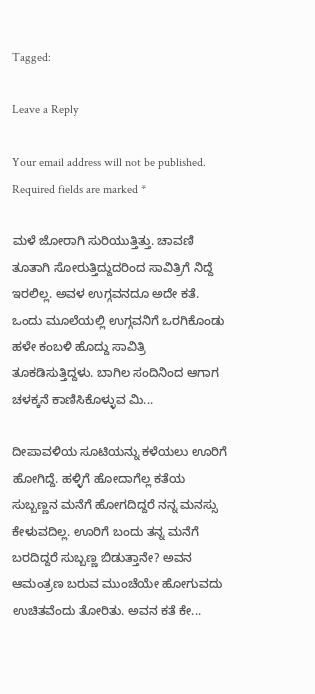Tagged:

Leave a Reply

Your email address will not be published. Required fields are marked *

ಮಳೆ ಜೋರಾಗಿ ಸುರಿಯುತ್ತಿತ್ತು. ಚಾವಣಿ ತೂತಾಗಿ ಸೋರುತ್ತಿದ್ದುದರಿಂದ ಸಾವಿತ್ರಿಗೆ ನಿದ್ದೆ ಇರಲಿಲ್ಲ. ಅವಳ ಉಗ್ಗವನದೂ ಅದೇ ಕತೆ. ಒಂದು ಮೂಲೆಯಲ್ಲಿ ಉಗ್ಗವನಿಗೆ ಒರಗಿಕೊಂಡು ಹಳೇ ಕಂಬಳಿ ಹೊದ್ದು ಸಾವಿತ್ರಿ ತೂಕಡಿಸುತ್ತಿದ್ದಳು. ಬಾಗಿಲ ಸಂದಿನಿಂದ ಆಗಾಗ ಚಳಕ್ಕನೆ ಕಾಣಿಸಿಕೊಳ್ಳುವ ಮಿ...

ದೀಪಾವಳಿಯ ಸೂಟಿಯನ್ನು ಕಳೆಯಲು ಊರಿಗೆ ಹೋಗಿದ್ದೆ. ಹಳ್ಳಿಗೆ ಹೋದಾಗೆಲ್ಲ ಕತೆಯ ಸುಬ್ಬಣ್ಣನ ಮನೆಗೆ ಹೋಗದಿದ್ದರೆ ನನ್ನ ಮನಸ್ಸು ಕೇಳುವದಿಲ್ಲ. ಊರಿಗೆ ಬಂದು ತನ್ನ ಮನೆಗೆ ಬರದಿದ್ದರೆ ಸುಬ್ಬಣ್ಣ ಬಿಡುತ್ತಾನೇ? ಅವನ ಆಮಂತ್ರಣ ಬರುವ ಮುಂಚೆಯೇ ಹೋಗುವದು ಉಚಿತವೆಂದು ತೋರಿತು. ಅವನ ಕತೆ ಕೇ...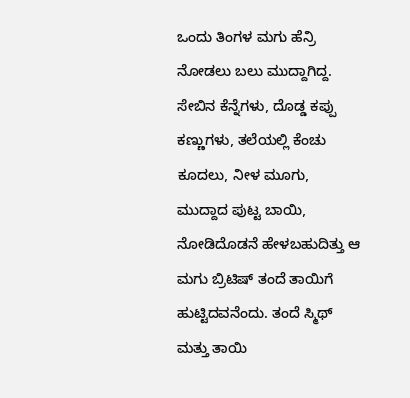ಒಂದು ತಿಂಗಳ ಮಗು ಹೆನ್ರಿ ನೋಡಲು ಬಲು ಮುದ್ದಾಗಿದ್ದ. ಸೇಬಿನ ಕೆನ್ನೆಗಳು, ದೊಡ್ಡ ಕಪ್ಪು ಕಣ್ಣುಗಳು, ತಲೆಯಲ್ಲಿ ಕೆಂಚು ಕೂದಲು, ನೀಳ ಮೂಗು, ಮುದ್ದಾದ ಪುಟ್ಟ ಬಾಯಿ, ನೋಡಿದೊಡನೆ ಹೇಳಬಹುದಿತ್ತು ಆ ಮಗು ಬ್ರಿಟಿಷ್ ತಂದೆ ತಾಯಿಗೆ ಹುಟ್ಟಿದವನೆಂದು. ತಂದೆ ಸ್ಮಿಥ್ ಮತ್ತು ತಾಯಿ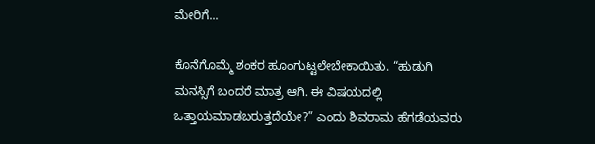ಮೇರಿಗೆ...

ಕೊನೆಗೊಮ್ಮೆ ಶಂಕರ ಹೂಂಗುಟ್ಟಲೇಬೇಕಾಯಿತು. “ಹುಡುಗಿ ಮನಸ್ಸಿಗೆ ಬಂದರೆ ಮಾತ್ರ ಆಗಿ. ಈ ವಿಷಯದಲ್ಲಿ ಒತ್ತಾಯಮಾಡಬರುತ್ತದೆಯೇ?” ಎಂದು ಶಿವರಾಮ ಹೆಗಡೆಯವರು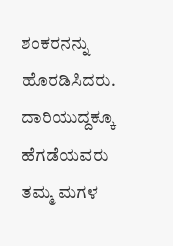ಶಂಕರನನ್ನು ಹೊರಡಿಸಿದರು. ದಾರಿಯುದ್ದಕ್ಕೂ ಹೆಗಡೆಯವರು ತಮ್ಮ ಮಗಳ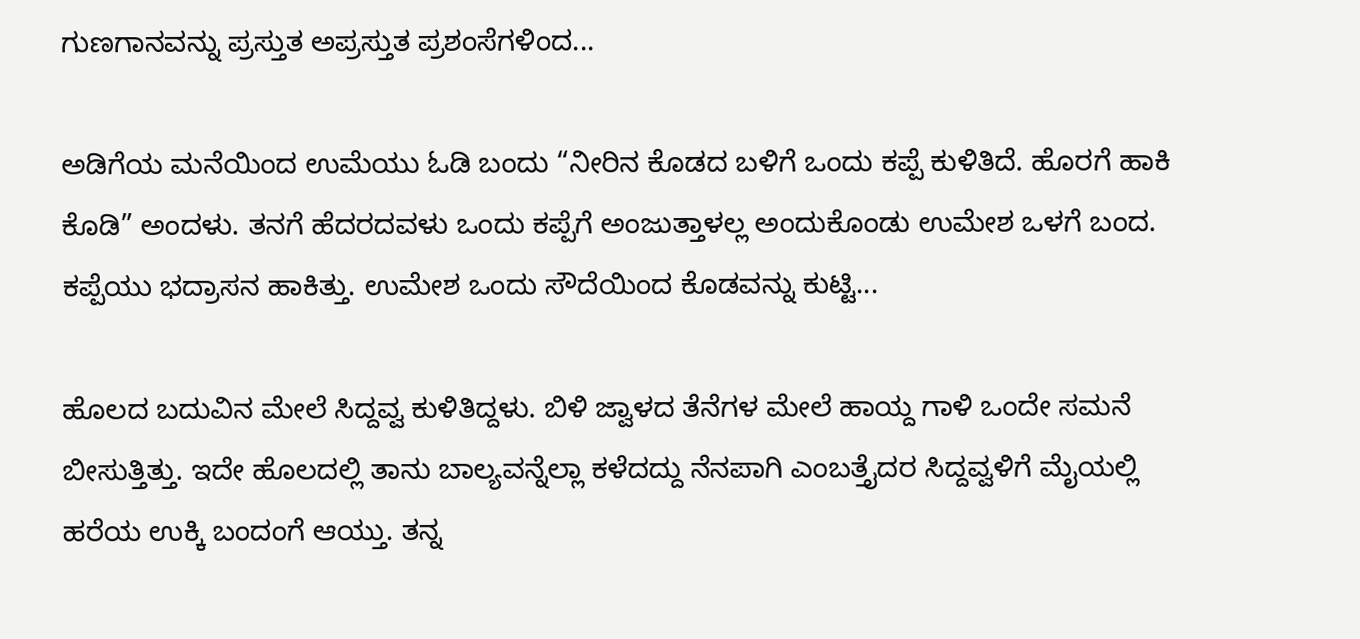ಗುಣಗಾನವನ್ನು ಪ್ರಸ್ತುತ ಅಪ್ರಸ್ತುತ ಪ್ರಶಂಸೆಗಳಿಂದ...

ಅಡಿಗೆಯ ಮನೆಯಿಂದ ಉಮೆಯು ಓಡಿ ಬಂದು “ನೀರಿನ ಕೊಡದ ಬಳಿಗೆ ಒಂದು ಕಪ್ಪೆ ಕುಳಿತಿದೆ. ಹೊರಗೆ ಹಾಕಿ ಕೊಡಿ” ಅಂದಳು. ತನಗೆ ಹೆದರದವಳು ಒಂದು ಕಪ್ಪೆಗೆ ಅಂಜುತ್ತಾಳಲ್ಲ ಅಂದುಕೊಂಡು ಉಮೇಶ ಒಳಗೆ ಬಂದ. ಕಪ್ಪೆಯು ಭದ್ರಾಸನ ಹಾಕಿತ್ತು. ಉಮೇಶ ಒಂದು ಸೌದೆಯಿಂದ ಕೊಡವನ್ನು ಕುಟ್ಟಿ...

ಹೊಲದ ಬದುವಿನ ಮೇಲೆ ಸಿದ್ದವ್ವ ಕುಳಿತಿದ್ದಳು. ಬಿಳಿ ಜ್ವಾಳದ ತೆನೆಗಳ ಮೇಲೆ ಹಾಯ್ದ ಗಾಳಿ ಒಂದೇ ಸಮನೆ ಬೀಸುತ್ತಿತ್ತು. ಇದೇ ಹೊಲದಲ್ಲಿ ತಾನು ಬಾಲ್ಯವನ್ನೆಲ್ಲಾ ಕಳೆದದ್ದು ನೆನಪಾಗಿ ಎಂಬತ್ತೈದರ ಸಿದ್ದವ್ವಳಿಗೆ ಮೈಯಲ್ಲಿ ಹರೆಯ ಉಕ್ಕಿ ಬಂದಂಗೆ ಆಯ್ತು. ತನ್ನ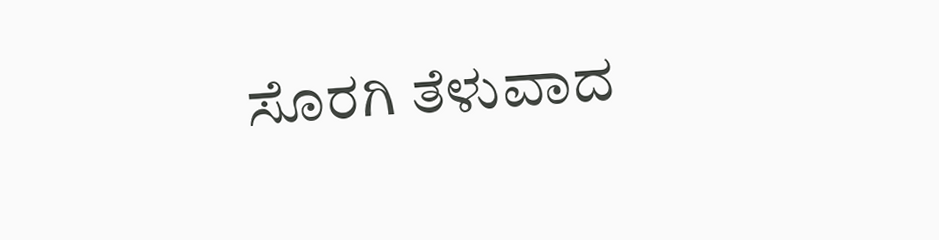ಸೊರಗಿ ತೆಳುವಾದ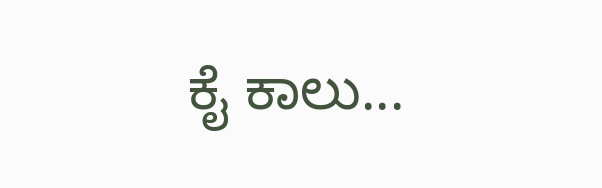ಕೈ ಕಾಲು...